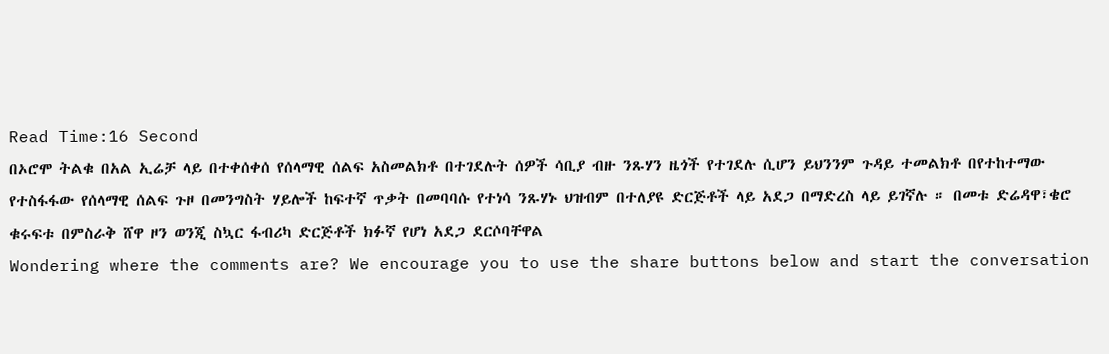Read Time:16 Second
በኦሮሞ ትልቁ በአል ኢሬቻ ላይ በተቀሰቀሰ የሰላማዊ ሰልፍ አስመልክቶ በተገደሉት ሰዎች ሳቢያ ብዙ ንጹሃን ዜጎች የተገደሉ ሲሆን ይህንንም ጉዳይ ተመልክቶ በየተከተማው የተስፋፋው የሰላማዊ ሰልፍ ጉዞ በመንግስት ሃይሎች ከፍተኛ ጥቃት በመባባሱ የተነሳ ንጹሃኑ ህዝብም በተለያዩ ድርጅቶች ላይ አደጋ በማድረስ ላይ ይገኛሉ ። በመቱ ድሬዳዋ፣ቄሮ ቁሩፍቱ በምስራቅ ሸዋ ዞን ወንጂ ስኳር ፋብሪካ ድርጅቶች ክፉኛ የሆነ አደጋ ደርሶባቸዋል
Wondering where the comments are? We encourage you to use the share buttons below and start the conversation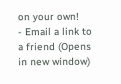on your own!
- Email a link to a friend (Opens in new window)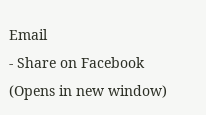Email
- Share on Facebook (Opens in new window)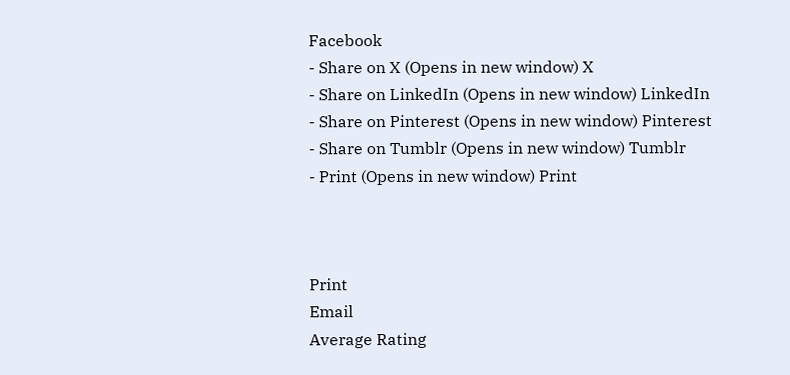Facebook
- Share on X (Opens in new window) X
- Share on LinkedIn (Opens in new window) LinkedIn
- Share on Pinterest (Opens in new window) Pinterest
- Share on Tumblr (Opens in new window) Tumblr
- Print (Opens in new window) Print



Print
Email
Average Rating